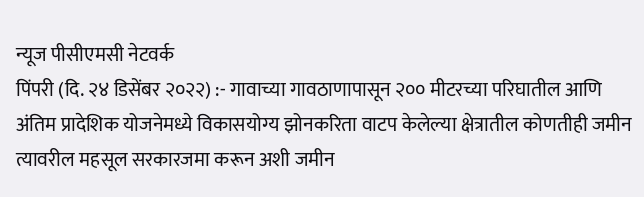न्यूज पीसीएमसी नेटवर्क
पिंपरी (दि. २४ डिसेंबर २०२२) :- गावाच्या गावठाणापासून २०० मीटरच्या परिघातील आणि अंतिम प्रादेशिक योजनेमध्ये विकासयोग्य झोनकरिता वाटप केलेल्या क्षेत्रातील कोणतीही जमीन त्यावरील महसूल सरकारजमा करून अशी जमीन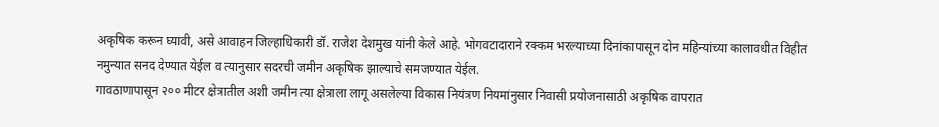अकृषिक करून घ्यावी, असे आवाहन जिल्हाधिकारी डॉ. राजेश देशमुख यांनी केले आहे. भोगवटादाराने रक्कम भरल्याच्या दिनांकापासून दोन महिन्यांच्या कालावधीत विहीत नमुन्यात सनद देण्यात येईल व त्यानुसार सदरची जमीन अकृषिक झाल्याचे समजण्यात येईल.
गावठाणापासून २०० मीटर क्षेत्रातील अशी जमीन त्या क्षेत्राला लागू असलेल्या विकास नियंत्रण नियमांनुसार निवासी प्रयोजनासाठी अकृषिक वापरात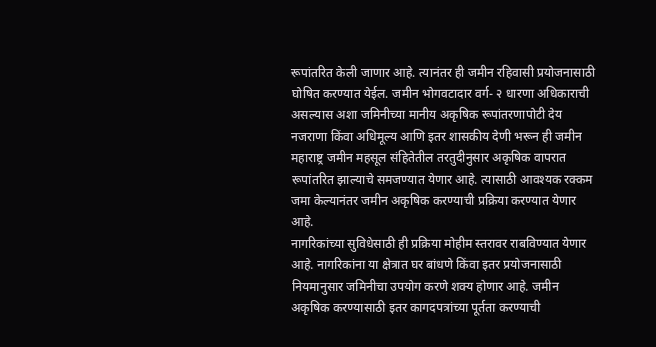रूपांतरित केली जाणार आहे. त्यानंतर ही जमीन रहिवासी प्रयोजनासाठी घोषित करण्यात येईल. जमीन भोगवटादार वर्ग- २ धारणा अधिकाराची असल्यास अशा जमिनीच्या मानीय अकृषिक रूपांतरणापोटी देय नजराणा किंवा अधिमूल्य आणि इतर शासकीय देणी भरून ही जमीन महाराष्ट्र जमीन महसूल संहितेतील तरतुदीनुसार अकृषिक वापरात रूपांतरित झाल्याचे समजण्यात येणार आहे. त्यासाठी आवश्यक रक्कम जमा केल्यानंतर जमीन अकृषिक करण्याची प्रक्रिया करण्यात येणार आहे.
नागरिकांच्या सुविधेसाठी ही प्रक्रिया मोहीम स्तरावर राबविण्यात येणार आहे. नागरिकांना या क्षेत्रात घर बांधणे किंवा इतर प्रयोजनासाठी नियमानुसार जमिनीचा उपयोग करणे शक्य होणार आहे. जमीन अकृषिक करण्यासाठी इतर कागदपत्रांच्या पूर्तता करण्याची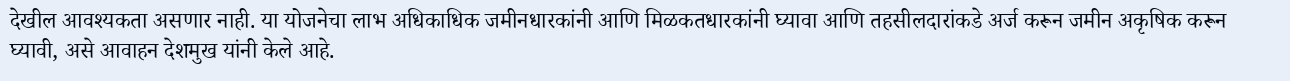देखील आवश्यकता असणार नाही. या योजनेचा लाभ अधिकाधिक जमीनधारकांनी आणि मिळकतधारकांनी घ्यावा आणि तहसीलदारांकडे अर्ज करून जमीन अकृषिक करून घ्यावी, असे आवाहन देशमुख यांनी केले आहे.